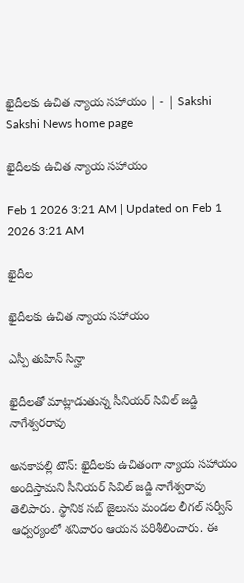ఖైదీలకు ఉచిత న్యాయ సహాయం | - | Sakshi
Sakshi News home page

ఖైదీలకు ఉచిత న్యాయ సహాయం

Feb 1 2026 3:21 AM | Updated on Feb 1 2026 3:21 AM

ఖైదీల

ఖైదీలకు ఉచిత న్యాయ సహాయం

ఎస్పీ తుహిన్‌ సిన్హా

ఖైదీలతో మాట్లాడుతున్న సీనియర్‌ సివిల్‌ జడ్జి నాగేశ్వరరావు

అనకాపల్లి టౌన్‌: ఖైదీలకు ఉచితంగా న్యాయ సహాయం అందిస్తామని సీనియర్‌ సివిల్‌ జడ్జి నాగేశ్వరావు తెలిపారు. స్థానిక సబ్‌ జైలును మండల లీగల్‌ సర్వీస్‌ ఆధ్వర్యంలో శనివారం ఆయన పరిశీలించారు. ఈ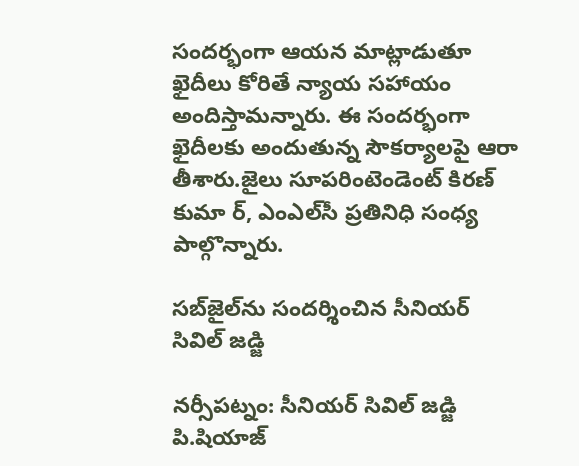సందర్భంగా ఆయన మాట్లాడుతూ ఖైదీలు కోరితే న్యాయ సహాయం అందిస్తామన్నారు. ఈ సందర్భంగా ఖైదీలకు అందుతున్న సౌకర్యాలపై ఆరా తీశారు.జైలు సూపరింటెండెంట్‌ కిరణ్‌ కుమా ర్‌, ఎంఎల్‌సీ ప్రతినిధి సంధ్య పాల్గొన్నారు.

సబ్‌జైల్‌ను సందర్శించిన సీనియర్‌ సివిల్‌ జడ్జి

నర్సీపట్నం: సీనియర్‌ సివిల్‌ జడ్జి పి.షియాజ్‌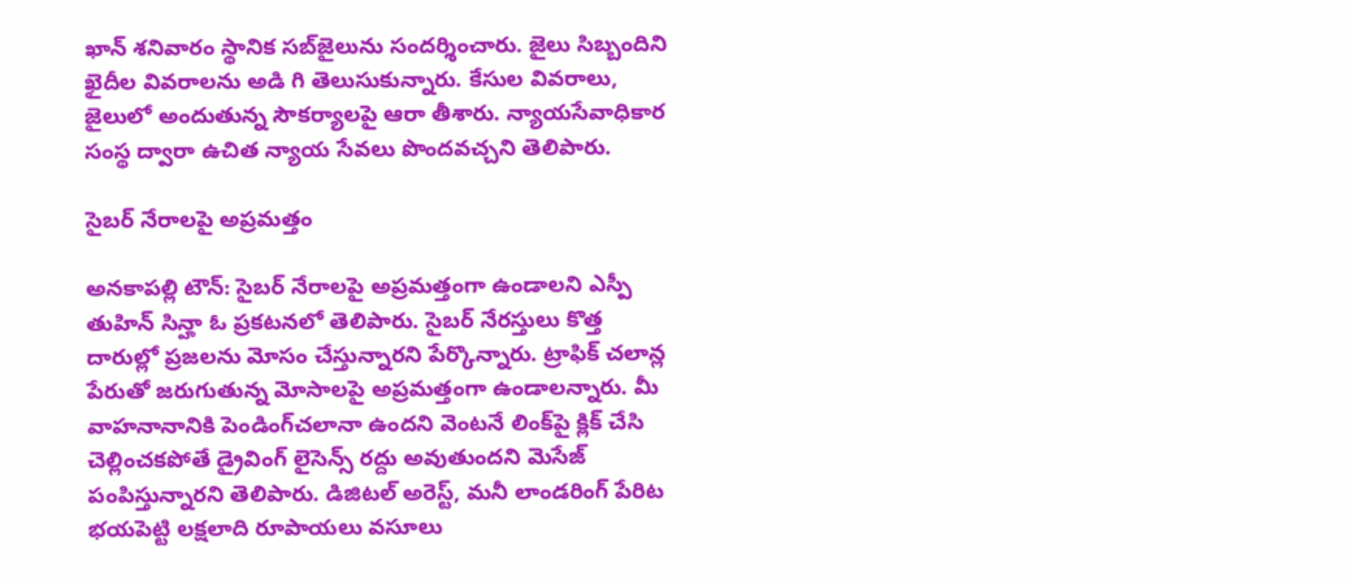ఖాన్‌ శనివారం స్థానిక సబ్‌జైలును సందర్శించారు. జైలు సిబ్బందిని ఖైదీల వివరాలను అడి గి తెలుసుకున్నారు. కేసుల వివరాలు, జైలులో అందుతున్న సౌకర్యాలపై ఆరా తీశారు. న్యాయసేవాధికార సంస్థ ద్వారా ఉచిత న్యాయ సేవలు పొందవచ్చని తెలిపారు.

సైబర్‌ నేరాలపై అప్రమత్తం

అనకాపల్లి టౌన్‌: సైబర్‌ నేరాలపై అప్రమత్తంగా ఉండాలని ఎస్పీ తుహిన్‌ సిన్హా ఓ ప్రకటనలో తెలిపారు. సైబర్‌ నేరస్తులు కొత్త దారుల్లో ప్రజలను మోసం చేస్తున్నారని పేర్కొన్నారు. ట్రాఫిక్‌ చలాన్ల పేరుతో జరుగుతున్న మోసాలపై అప్రమత్తంగా ఉండాలన్నారు. మీ వాహనానానికి పెండింగ్‌చలానా ఉందని వెంటనే లింక్‌పై క్లిక్‌ చేసి చెల్లించకపోతే డ్రైవింగ్‌ లైసెన్స్‌ రద్దు అవుతుందని మెసేజ్‌ పంపిస్తున్నారని తెలిపారు. డిజిటల్‌ అరెస్ట్‌, మనీ లాండరింగ్‌ పేరిట భయపెట్టి లక్షలాది రూపాయలు వసూలు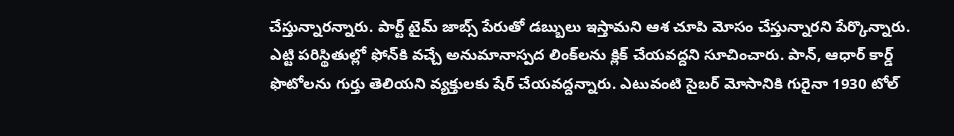చేస్తున్నారన్నారు. పార్ట్‌ టైమ్‌ జాబ్స్‌ పేరుతో డబ్బులు ఇస్తామని ఆశ చూపి మోసం చేస్తున్నారని పేర్కొన్నారు. ఎట్టి పరిస్థితుల్లో ఫోన్‌కి వచ్చే అనుమానాస్పద లింక్‌లను క్లిక్‌ చేయవద్దని సూచించారు. పాన్‌, ఆధార్‌ కార్డ్‌ ఫొటోలను గుర్తు తెలియని వ్యక్తులకు షేర్‌ చేయవద్దన్నారు. ఎటువంటి సైబర్‌ మోసానికి గురైనా 1930 టోల్‌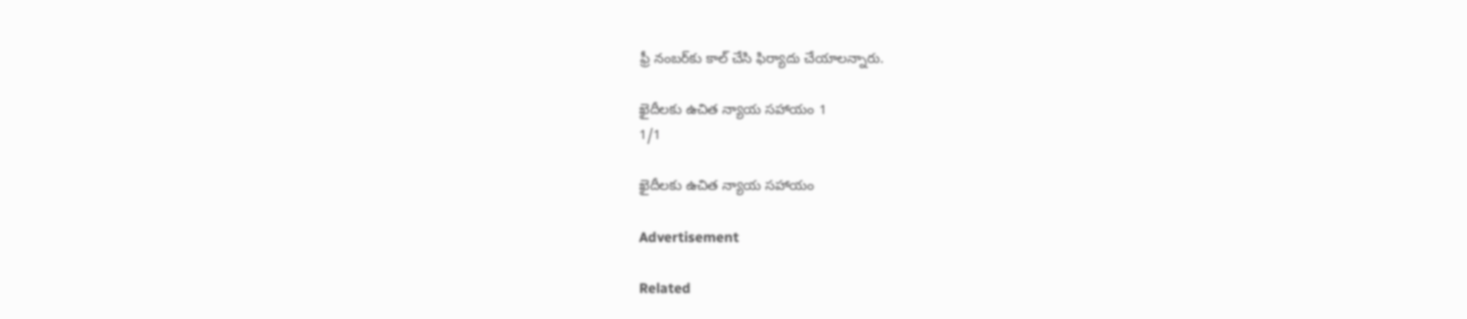ఫ్రీ నంబర్‌కు కాల్‌ చేసి ఫిర్యాదు చేయాలన్నారు.

ఖైదీలకు ఉచిత న్యాయ సహాయం 1
1/1

ఖైదీలకు ఉచిత న్యాయ సహాయం

Advertisement

Related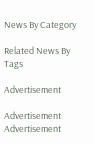News By Category

Related News By Tags

Advertisement

Advertisement
Advertisement